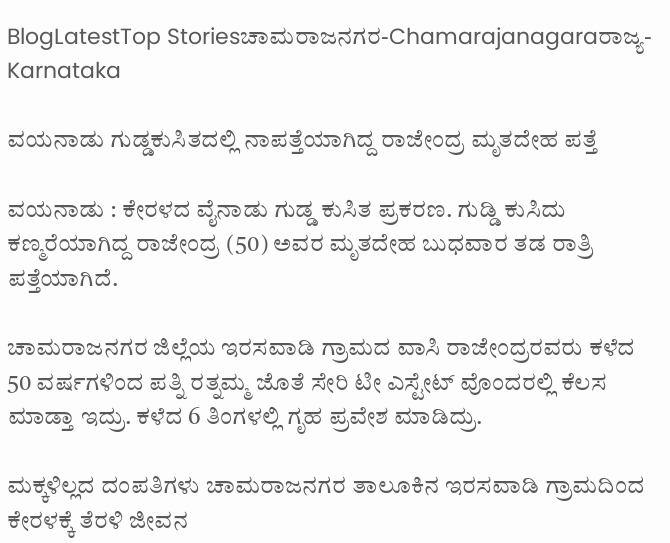BlogLatestTop Storiesಚಾಮರಾಜನಗರ-Chamarajanagaraರಾಜ್ಯ-Karnataka

ವಯನಾಡು ಗುಡ್ಡಕುಸಿತದಲ್ಲಿ ನಾಪತ್ತೆಯಾಗಿದ್ದ ರಾಜೇಂದ್ರ ಮೃತದೇಹ ಪತ್ತೆ

ವಯನಾಡು : ಕೇರಳದ ವೈನಾಡು ಗುಡ್ಡ ಕುಸಿತ ಪ್ರಕರಣ. ಗುಡ್ಡಿ ಕುಸಿದು ಕಣ್ಮರೆಯಾಗಿದ್ದ ರಾಜೇಂದ್ರ (50) ಅವರ ಮೃತದೇಹ ಬುಧವಾರ ತಡ ರಾತ್ರಿ ಪತ್ತೆಯಾಗಿದೆ.

ಚಾಮರಾಜನಗರ ಜಿಲ್ಲೆಯ ಇರಸವಾಡಿ ಗ್ರಾಮದ ವಾಸಿ ರಾಜೇಂದ್ರರವರು ಕಳೆದ 50 ವರ್ಷಗಳಿಂದ ಪತ್ನಿ ರತ್ನಮ್ಮ ಜೊತೆ ಸೇರಿ ಟೀ ಎಸ್ಟೇಟ್ ವೊಂದರಲ್ಲಿ ಕೆಲಸ ಮಾಡ್ತಾ ಇದ್ರು. ಕಳೆದ 6 ತಿಂಗಳಲ್ಲಿ ಗೃಹ ಪ್ರವೇಶ ಮಾಡಿದ್ರು.

ಮಕ್ಕಳಿಲ್ಲದ ದಂಪತಿಗಳು ಚಾಮರಾಜನಗರ ತಾಲೂಕಿನ ಇರಸವಾಡಿ ಗ್ರಾಮದಿಂದ ಕೇರಳಕ್ಕೆ ತೆರಳಿ ಜೀವನ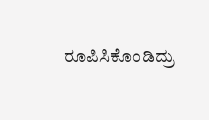ರೂಪಿಸಿಕೊಂಡಿದ್ರು‌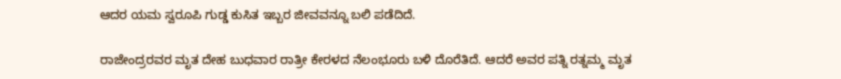ಆದರ ಯಮ ಸ್ವರೂಪಿ ಗುಡ್ಡ ಕುಸಿತ ಇಬ್ಬರ ಜೀವವನ್ನೂ ಬಲಿ ಪಡೆದಿದೆ.

ರಾಜೇಂದ್ರರವರ ಮೃತ ದೇಹ ಬುಧವಾರ ರಾತ್ರೀ ಕೇರಳದ ನೆಲಂಭೂರು ಬಳಿ ದೊರೆತಿದೆ. ಆದರೆ ಅವರ ಪತ್ನಿ ರತ್ನಮ್ಮ ಮೃತ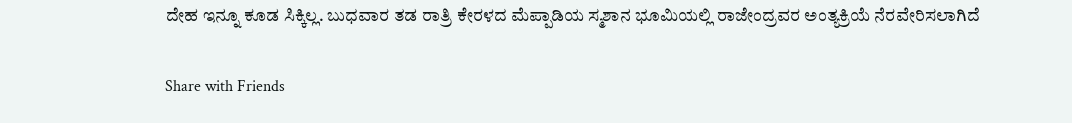ದೇಹ ಇನ್ನೂ ಕೂಡ ಸಿಕ್ಕಿಲ್ಲ. ಬುಧವಾರ ತಡ ರಾತ್ರಿ ಕೇರಳದ ಮೆಪ್ಪಾಡಿಯ ಸ್ಮಶಾನ ಭೂಮಿಯಲ್ಲಿ ರಾಜೇಂದ್ರವರ ಅಂತ್ಯಕ್ರಿಯೆ ನೆರವೇರಿಸಲಾಗಿದೆ

Share with Friends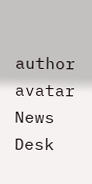author avatar
News Desk